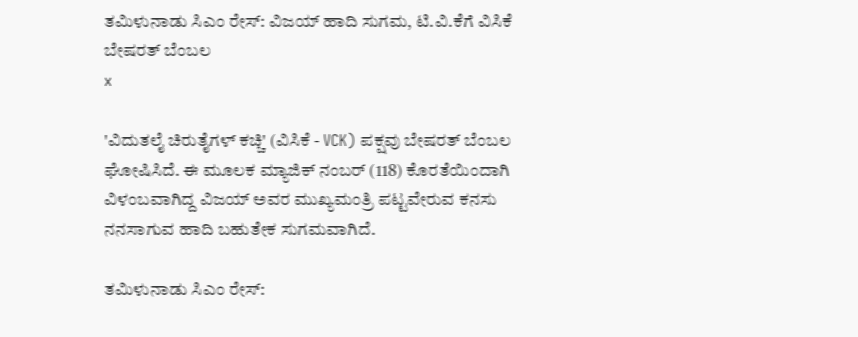ತಮಿಳುನಾಡು ಸಿಎಂ ರೇಸ್: ವಿಜಯ್ ಹಾದಿ ಸುಗಮ, ಟಿ.ವಿ.ಕೆಗೆ ವಿಸಿಕೆ ಬೇಷರತ್ ಬೆಂಬಲ
x

'ವಿದುತಲೈ ಚಿರುತೈಗಳ್ ಕಚ್ಚಿ' (ವಿಸಿಕೆ - VCK) ಪಕ್ಷವು ಬೇಷರತ್ ಬೆಂಬಲ ಘೋಷಿಸಿದೆ. ಈ ಮೂಲಕ ಮ್ಯಾಜಿಕ್ ನಂಬರ್ (118) ಕೊರತೆಯಿಂದಾಗಿ ವಿಳಂಬವಾಗಿದ್ದ ವಿಜಯ್ ಅವರ ಮುಖ್ಯಮಂತ್ರಿ ಪಟ್ಟವೇರುವ ಕನಸು ನನಸಾಗುವ ಹಾದಿ ಬಹುತೇಕ ಸುಗಮವಾಗಿದೆ.

ತಮಿಳುನಾಡು ಸಿಎಂ ರೇಸ್: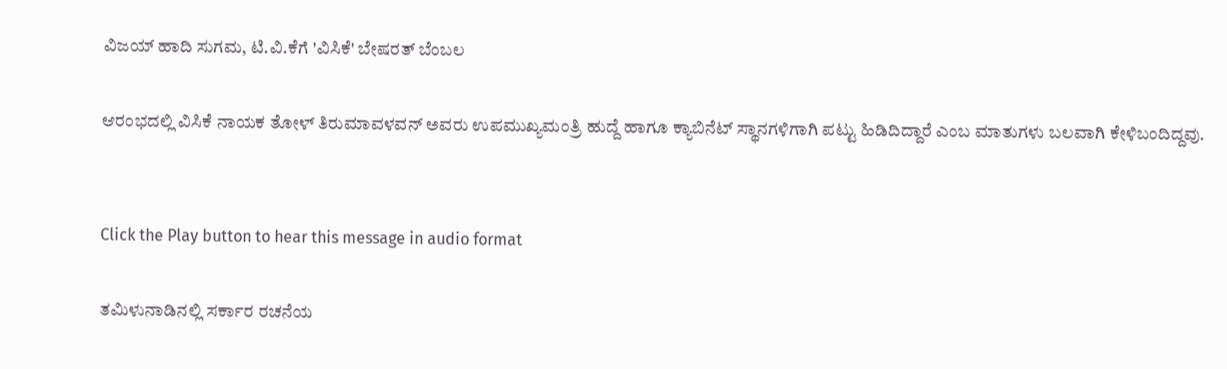ವಿಜಯ್ ಹಾದಿ ಸುಗಮ, ಟಿ.ವಿ.ಕೆಗೆ 'ವಿಸಿಕೆ' ಬೇಷರತ್ ಬೆಂಬಲ

ಆರಂಭದಲ್ಲಿ ವಿಸಿಕೆ ನಾಯಕ ತೋಳ್ ತಿರುಮಾವಳವನ್ ಅವರು ಉಪಮುಖ್ಯಮಂತ್ರಿ ಹುದ್ದೆ ಹಾಗೂ ಕ್ಯಾಬಿನೆಟ್ ಸ್ಥಾನಗಳಿಗಾಗಿ ಪಟ್ಟು ಹಿಡಿದಿದ್ದಾರೆ ಎಂಬ ಮಾತುಗಳು ಬಲವಾಗಿ ಕೇಳಿಬಂದಿದ್ದವು.


Click the Play button to hear this message in audio format

ತಮಿಳುನಾಡಿನಲ್ಲಿ ಸರ್ಕಾರ ರಚನೆಯ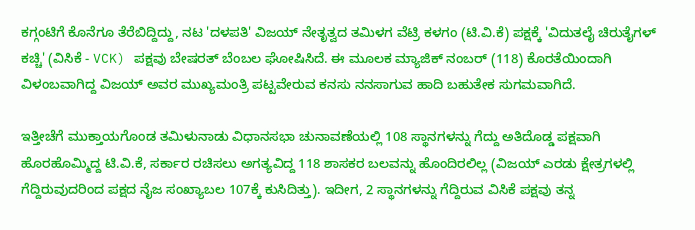ಕಗ್ಗಂಟಿಗೆ ಕೊನೆಗೂ ತೆರೆಬಿದ್ದಿದ್ದು, ನಟ 'ದಳಪತಿ' ವಿಜಯ್ ನೇತೃತ್ವದ ತಮಿಳಗ ವೆಟ್ರಿ ಕಳಗಂ (ಟಿ.ವಿ.ಕೆ) ಪಕ್ಷಕ್ಕೆ 'ವಿದುತಲೈ ಚಿರುತೈಗಳ್ ಕಚ್ಚಿ' (ವಿಸಿಕೆ - VCK) ಪಕ್ಷವು ಬೇಷರತ್ ಬೆಂಬಲ ಘೋಷಿಸಿದೆ. ಈ ಮೂಲಕ ಮ್ಯಾಜಿಕ್ ನಂಬರ್ (118) ಕೊರತೆಯಿಂದಾಗಿ ವಿಳಂಬವಾಗಿದ್ದ ವಿಜಯ್ ಅವರ ಮುಖ್ಯಮಂತ್ರಿ ಪಟ್ಟವೇರುವ ಕನಸು ನನಸಾಗುವ ಹಾದಿ ಬಹುತೇಕ ಸುಗಮವಾಗಿದೆ.

ಇತ್ತೀಚೆಗೆ ಮುಕ್ತಾಯಗೊಂಡ ತಮಿಳುನಾಡು ವಿಧಾನಸಭಾ ಚುನಾವಣೆಯಲ್ಲಿ 108 ಸ್ಥಾನಗಳನ್ನು ಗೆದ್ದು ಅತಿದೊಡ್ಡ ಪಕ್ಷವಾಗಿ ಹೊರಹೊಮ್ಮಿದ್ದ ಟಿ.ವಿ.ಕೆ, ಸರ್ಕಾರ ರಚಿಸಲು ಅಗತ್ಯವಿದ್ದ 118 ಶಾಸಕರ ಬಲವನ್ನು ಹೊಂದಿರಲಿಲ್ಲ (ವಿಜಯ್ ಎರಡು ಕ್ಷೇತ್ರಗಳಲ್ಲಿ ಗೆದ್ದಿರುವುದರಿಂದ ಪಕ್ಷದ ನೈಜ ಸಂಖ್ಯಾಬಲ 107ಕ್ಕೆ ಕುಸಿದಿತ್ತು). ಇದೀಗ, 2 ಸ್ಥಾನಗಳನ್ನು ಗೆದ್ದಿರುವ ವಿಸಿಕೆ ಪಕ್ಷವು ತನ್ನ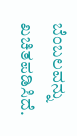ಬೆಂಬಲವನ್ನು ಖಚಿತಪಡಿಸಿದೆ.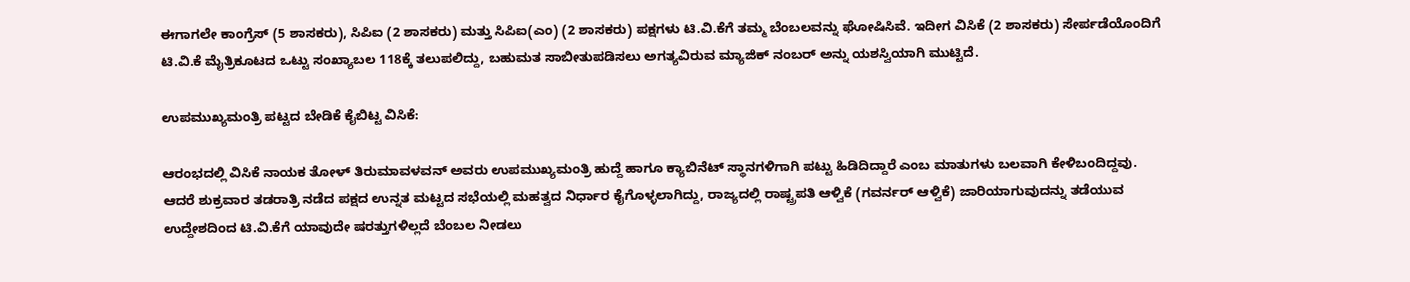ಈಗಾಗಲೇ ಕಾಂಗ್ರೆಸ್ (5 ಶಾಸಕರು), ಸಿಪಿಐ (2 ಶಾಸಕರು) ಮತ್ತು ಸಿಪಿಐ(ಎಂ) (2 ಶಾಸಕರು) ಪಕ್ಷಗಳು ಟಿ.ವಿ.ಕೆಗೆ ತಮ್ಮ ಬೆಂಬಲವನ್ನು ಘೋಷಿಸಿವೆ. ಇದೀಗ ವಿಸಿಕೆ (2 ಶಾಸಕರು) ಸೇರ್ಪಡೆಯೊಂದಿಗೆ ಟಿ.ವಿ.ಕೆ ಮೈತ್ರಿಕೂಟದ ಒಟ್ಟು ಸಂಖ್ಯಾಬಲ 118ಕ್ಕೆ ತಲುಪಲಿದ್ದು, ಬಹುಮತ ಸಾಬೀತುಪಡಿಸಲು ಅಗತ್ಯವಿರುವ ಮ್ಯಾಜಿಕ್ ನಂಬರ್ ಅನ್ನು ಯಶಸ್ವಿಯಾಗಿ ಮುಟ್ಟಿದೆ.

ಉಪಮುಖ್ಯಮಂತ್ರಿ ಪಟ್ಟದ ಬೇಡಿಕೆ ಕೈಬಿಟ್ಟ ವಿಸಿಕೆ:

ಆರಂಭದಲ್ಲಿ ವಿಸಿಕೆ ನಾಯಕ ತೋಳ್ ತಿರುಮಾವಳವನ್ ಅವರು ಉಪಮುಖ್ಯಮಂತ್ರಿ ಹುದ್ದೆ ಹಾಗೂ ಕ್ಯಾಬಿನೆಟ್ ಸ್ಥಾನಗಳಿಗಾಗಿ ಪಟ್ಟು ಹಿಡಿದಿದ್ದಾರೆ ಎಂಬ ಮಾತುಗಳು ಬಲವಾಗಿ ಕೇಳಿಬಂದಿದ್ದವು. ಆದರೆ ಶುಕ್ರವಾರ ತಡರಾತ್ರಿ ನಡೆದ ಪಕ್ಷದ ಉನ್ನತ ಮಟ್ಟದ ಸಭೆಯಲ್ಲಿ ಮಹತ್ವದ ನಿರ್ಧಾರ ಕೈಗೊಳ್ಳಲಾಗಿದ್ದು, ರಾಜ್ಯದಲ್ಲಿ ರಾಷ್ಟ್ರಪತಿ ಆಳ್ವಿಕೆ (ಗವರ್ನರ್ ಆಳ್ವಿಕೆ) ಜಾರಿಯಾಗುವುದನ್ನು ತಡೆಯುವ ಉದ್ದೇಶದಿಂದ ಟಿ.ವಿ.ಕೆಗೆ ಯಾವುದೇ ಷರತ್ತುಗಳಿಲ್ಲದೆ ಬೆಂಬಲ ನೀಡಲು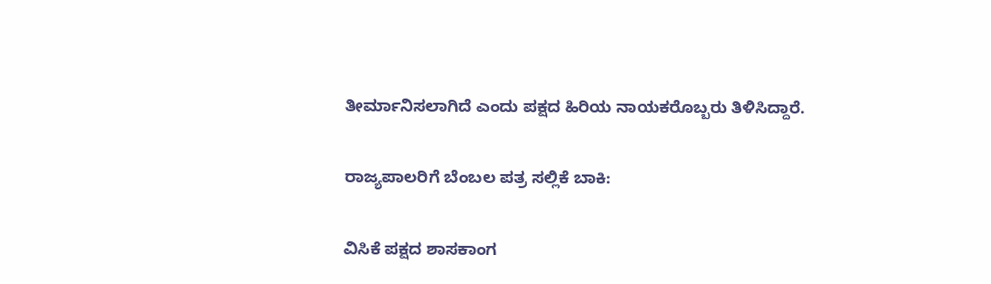ತೀರ್ಮಾನಿಸಲಾಗಿದೆ ಎಂದು ಪಕ್ಷದ ಹಿರಿಯ ನಾಯಕರೊಬ್ಬರು ತಿಳಿಸಿದ್ದಾರೆ.

ರಾಜ್ಯಪಾಲರಿಗೆ ಬೆಂಬಲ ಪತ್ರ ಸಲ್ಲಿಕೆ ಬಾಕಿ:

ವಿಸಿಕೆ ಪಕ್ಷದ ಶಾಸಕಾಂಗ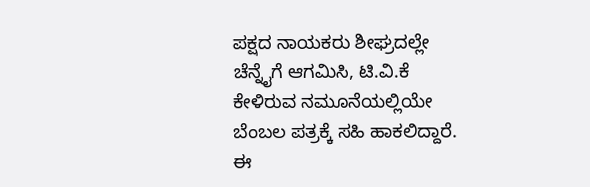ಪಕ್ಷದ ನಾಯಕರು ಶೀಘ್ರದಲ್ಲೇ ಚೆನ್ನೈಗೆ ಆಗಮಿಸಿ, ಟಿ.ವಿ.ಕೆ ಕೇಳಿರುವ ನಮೂನೆಯಲ್ಲಿಯೇ ಬೆಂಬಲ ಪತ್ರಕ್ಕೆ ಸಹಿ ಹಾಕಲಿದ್ದಾರೆ. ಈ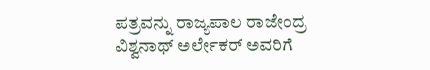ಪತ್ರವನ್ನು ರಾಜ್ಯಪಾಲ ರಾಜೇಂದ್ರ ವಿಶ್ವನಾಥ್ ಅರ್ಲೇಕರ್ ಅವರಿಗೆ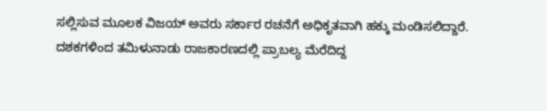ಸಲ್ಲಿಸುವ ಮೂಲಕ ವಿಜಯ್ ಅವರು ಸರ್ಕಾರ ರಚನೆಗೆ ಅಧಿಕೃತವಾಗಿ ಹಕ್ಕು ಮಂಡಿಸಲಿದ್ದಾರೆ. ದಶಕಗಳಿಂದ ತಮಿಳುನಾಡು ರಾಜಕಾರಣದಲ್ಲಿ ಪ್ರಾಬಲ್ಯ ಮೆರೆದಿದ್ದ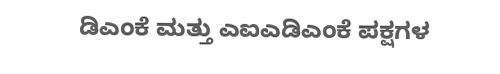ಡಿಎಂಕೆ ಮತ್ತು ಎಐಎಡಿಎಂಕೆ ಪಕ್ಷಗಳ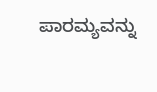ಪಾರಮ್ಯವನ್ನು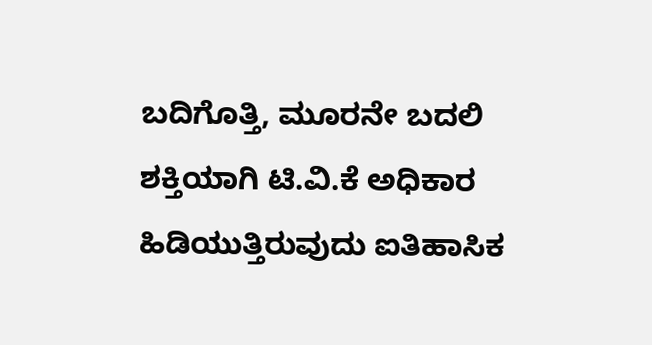ಬದಿಗೊತ್ತಿ, ಮೂರನೇ ಬದಲಿ ಶಕ್ತಿಯಾಗಿ ಟಿ.ವಿ.ಕೆ ಅಧಿಕಾರ ಹಿಡಿಯುತ್ತಿರುವುದು ಐತಿಹಾಸಿಕ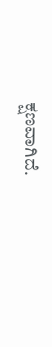ಕ್ಷಣವಾಗಿದೆ.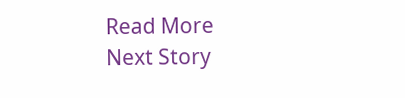Read More
Next Story